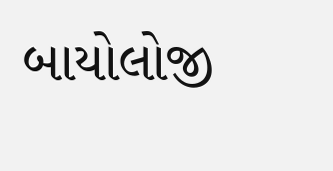બાયોલોજી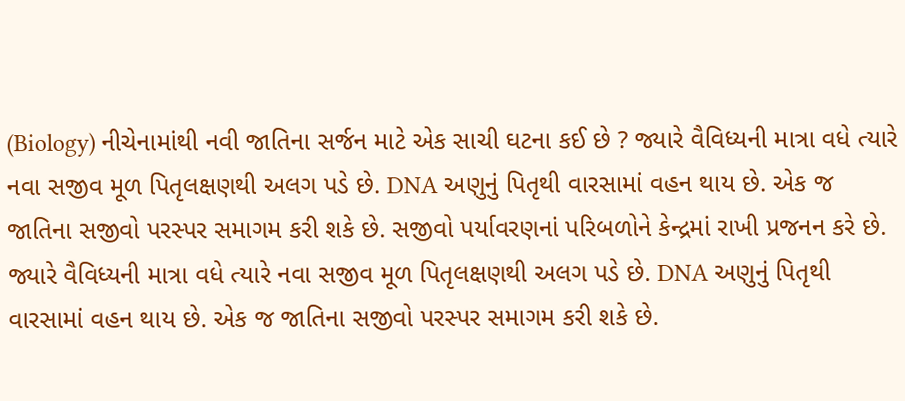(Biology) નીચેનામાંથી નવી જાતિના સર્જન માટે એક સાચી ઘટના કઈ છે ? જ્યારે વૈવિધ્યની માત્રા વધે ત્યારે નવા સજીવ મૂળ પિતૃલક્ષણથી અલગ પડે છે. DNA અણુનું પિતૃથી વારસામાં વહન થાય છે. એક જ જાતિના સજીવો પરસ્પર સમાગમ કરી શકે છે. સજીવો પર્યાવરણનાં પરિબળોને કેન્દ્રમાં રાખી પ્રજનન કરે છે. જ્યારે વૈવિધ્યની માત્રા વધે ત્યારે નવા સજીવ મૂળ પિતૃલક્ષણથી અલગ પડે છે. DNA અણુનું પિતૃથી વારસામાં વહન થાય છે. એક જ જાતિના સજીવો પરસ્પર સમાગમ કરી શકે છે.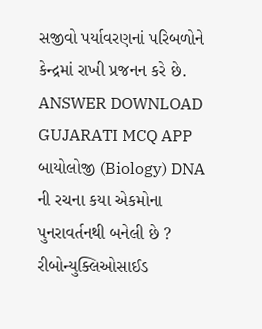સજીવો પર્યાવરણનાં પરિબળોને કેન્દ્રમાં રાખી પ્રજનન કરે છે. ANSWER DOWNLOAD GUJARATI MCQ APP
બાયોલોજી (Biology) DNA ની રચના કયા એકમોના પુનરાવર્તનથી બનેલી છે ? રીબોન્યુક્લિઓસાઈડ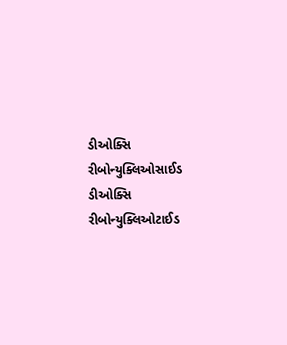ડીઓક્સિ રીબોન્યુક્લિઓસાઈડ ડીઓક્સિ રીબોન્યુક્લિઓટાઈડ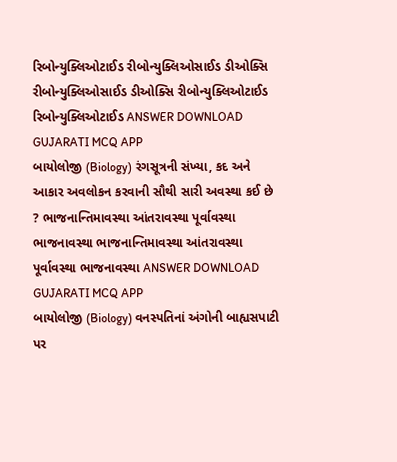રિબોન્યુક્લિઓટાઈડ રીબોન્યુક્લિઓસાઈડ ડીઓક્સિ રીબોન્યુક્લિઓસાઈડ ડીઓક્સિ રીબોન્યુક્લિઓટાઈડ રિબોન્યુક્લિઓટાઈડ ANSWER DOWNLOAD GUJARATI MCQ APP
બાયોલોજી (Biology) રંગસૂત્રની સંખ્યા, કદ અને આકાર અવલોકન કરવાની સૌથી સારી અવસ્થા કઈ છે ? ભાજનાન્તિમાવસ્થા આંતરાવસ્થા પૂર્વાવસ્થા ભાજનાવસ્થા ભાજનાન્તિમાવસ્થા આંતરાવસ્થા પૂર્વાવસ્થા ભાજનાવસ્થા ANSWER DOWNLOAD GUJARATI MCQ APP
બાયોલોજી (Biology) વનસ્પતિનાં અંગોની બાહ્યસપાટી પર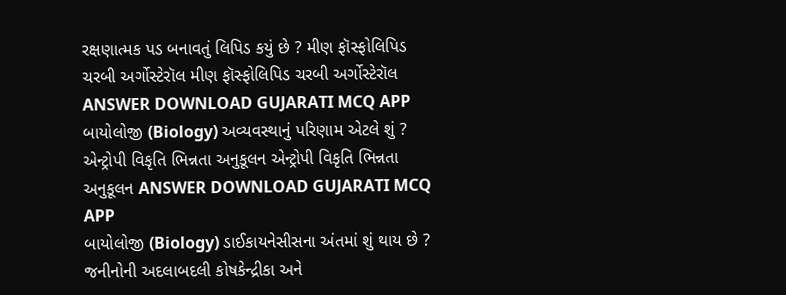રક્ષણાત્મક પડ બનાવતું લિપિડ કયું છે ? મીણ ફૉસ્ફોલિપિડ ચરબી અર્ગોસ્ટેરૉલ મીણ ફૉસ્ફોલિપિડ ચરબી અર્ગોસ્ટેરૉલ ANSWER DOWNLOAD GUJARATI MCQ APP
બાયોલોજી (Biology) અવ્યવસ્થાનું પરિણામ એટલે શું ? એન્ટ્રોપી વિકૃતિ ભિન્નતા અનુકૂલન એન્ટ્રોપી વિકૃતિ ભિન્નતા અનુકૂલન ANSWER DOWNLOAD GUJARATI MCQ APP
બાયોલોજી (Biology) ડાઈકાયનેસીસના અંતમાં શું થાય છે ? જનીનોની અદલાબદલી કોષકેન્દ્રીકા અને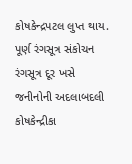કોષકેન્દ્રપટલ લુપ્ત થાય. પૂર્ણ રંગસૂત્ર સંકોચન રંગસૂત્ર દૂર ખસે જનીનોની અદલાબદલી કોષકેન્દ્રીકા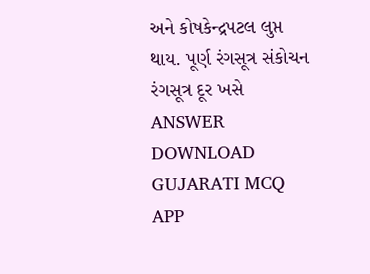અને કોષકેન્દ્રપટલ લુપ્ત થાય. પૂર્ણ રંગસૂત્ર સંકોચન રંગસૂત્ર દૂર ખસે ANSWER DOWNLOAD GUJARATI MCQ APP